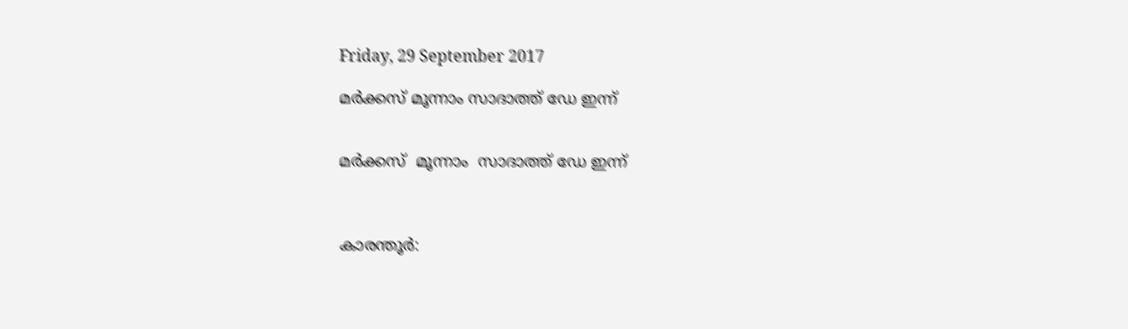Friday, 29 September 2017

മർക്കസ് മൂന്നാം സാദാത്ത് ഡേ ഇന്ന്


മർക്കസ്  മൂന്നാം  സാദാത്ത് ഡേ ഇന്ന്



കാരന്തൂർ: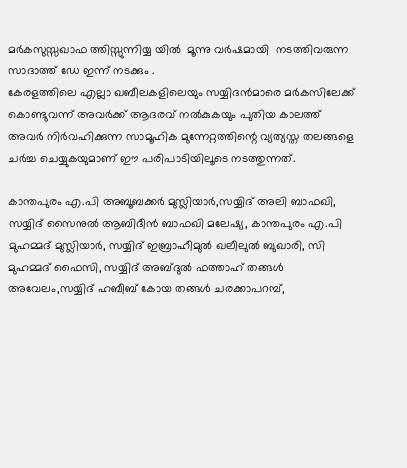മർകസുസ്സഖാഫ ത്തിസ്സുന്നിയ്യ യിൽ  മൂന്നു വർഷമായി  നടത്തിവരുന്ന
സാദാത്ത് ഡേ ഇന്ന് നടക്കും .
കേരളത്തിലെ എല്ലാ ഖബീലകളിലെയും സയ്യിദന്‍മാരെ മര്‍കസിലേക്ക് കൊണ്ടുവന്ന് അവര്‍ക്ക് ആദരവ് നല്‍കുകയും പുതിയ കാലത്ത് അവര്‍ നിര്‍വഹിക്കുന്ന സാമൂഹിക മുന്നേറ്റത്തിന്റെ വ്യത്യസ്ത തലങ്ങളെ ചര്‍ച്ച ചെയ്യുകയുമാണ് ഈ പരിപാടിയിലൂടെ നടത്തുന്നത്.

കാന്തപുരം എ.പി അബൂബക്കര്‍ മുസ്ലിയാര്‍,സയ്യിദ് അലി ബാഫഖി, സയ്യിദ് സൈനുല്‍ ആബിദീന്‍ ബാഫഖി മലേഷ്യ, കാന്തപുരം എ.പി മുഹമ്മദ് മുസ്ലിയാര്‍, സയ്യിദ് ഇബ്രാഹീമുല്‍ ഖലീലുല്‍ ബുഖാരി, സി മുഹമ്മദ് ഫൈസി, സയ്യിദ് അബ്ദുല്‍ ഫത്താഹ് തങ്ങള്‍ അവേലം,സയ്യിദ് ഹബീബ് കോയ തങ്ങള്‍ ചരക്കാപറമ്പ്,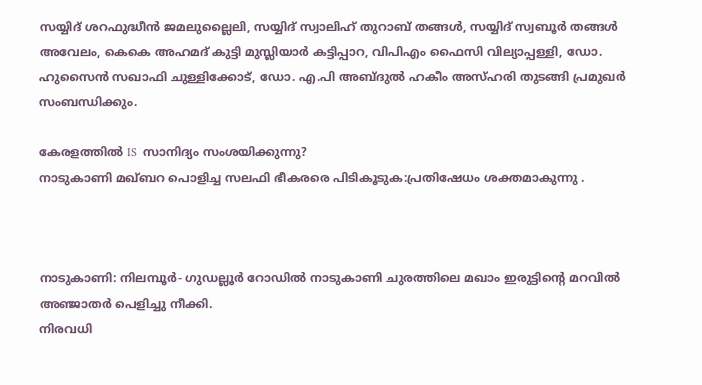സയ്യിദ് ശറഫുദ്ധീന്‍ ജമലുല്ലൈലി, സയ്യിദ് സ്വാലിഹ് തുറാബ് തങ്ങള്‍, സയ്യിദ് സ്വബൂര്‍ തങ്ങള്‍ അവേലം, കെകെ അഹമദ് കുട്ടി മുസ്ലിയാര്‍ കട്ടിപ്പാറ, വിപിഎം ഫൈസി വില്യാപ്പള്ളി, ഡോ. ഹുസൈന്‍ സഖാഫി ചുള്ളിക്കോട്, ഡോ. എ.പി അബ്ദുല്‍ ഹകീം അസ്ഹരി തുടങ്ങി പ്രമുഖര്‍ സംബന്ധിക്കും.

കേരളത്തിൽ IS  സാനിദ്യം സംശയിക്കുന്നു?
നാടുകാണി മഖ്‌ബറ പൊളിച്ച സലഫി ഭീകരരെ പിടികൂടുക:പ്രതിഷേധം ശക്തമാകുന്നു .



നാടുകാണി: നിലമ്പൂര്‍- ഗുഡല്ലൂര്‍ റോഡില്‍ നാടുകാണി ചുരത്തിലെ മഖാം ഇരുട്ടിന്റെ മറവിൽ അഞ്ജാതര്‍ പെളിച്ചു നീക്കി.
നിരവധി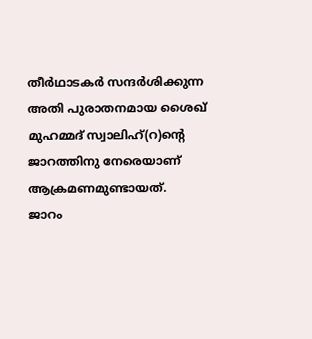തീര്‍ഥാടകര്‍ സന്ദര്‍ശിക്കുന്ന അതി പുരാതനമായ ശൈഖ് മുഹമ്മദ് സ്വാലിഹ്(റ)ന്റെ ജാറത്തിനു നേരെയാണ് ആക്രമണമുണ്ടായത്.
ജാറം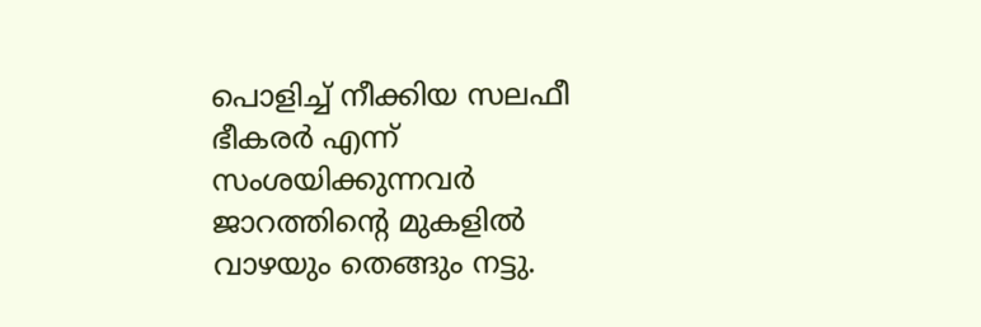പൊളിച്ച് നീക്കിയ സലഫീ ഭീകരർ എന്ന് സംശയിക്കുന്നവർ  ജാറത്തിന്റെ മുകളിൽ  വാഴയും തെങ്ങും നട്ടു.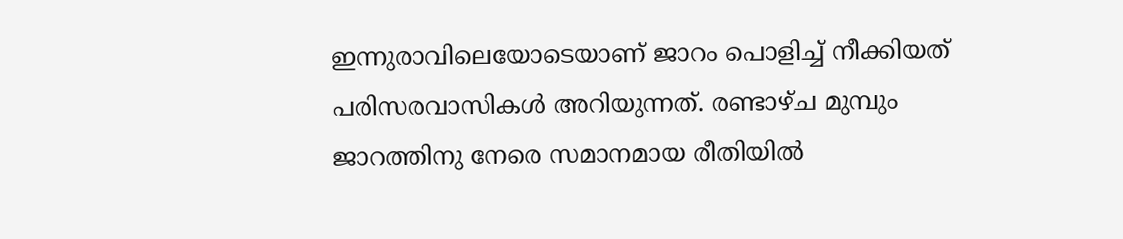ഇന്നുരാവിലെയോടെയാണ് ജാറം പൊളിച്ച് നീക്കിയത് പരിസരവാസികള്‍ അറിയുന്നത്. രണ്ടാഴ്ച മുമ്പും ജാറത്തിനു നേരെ സമാനമായ രീതിയില്‍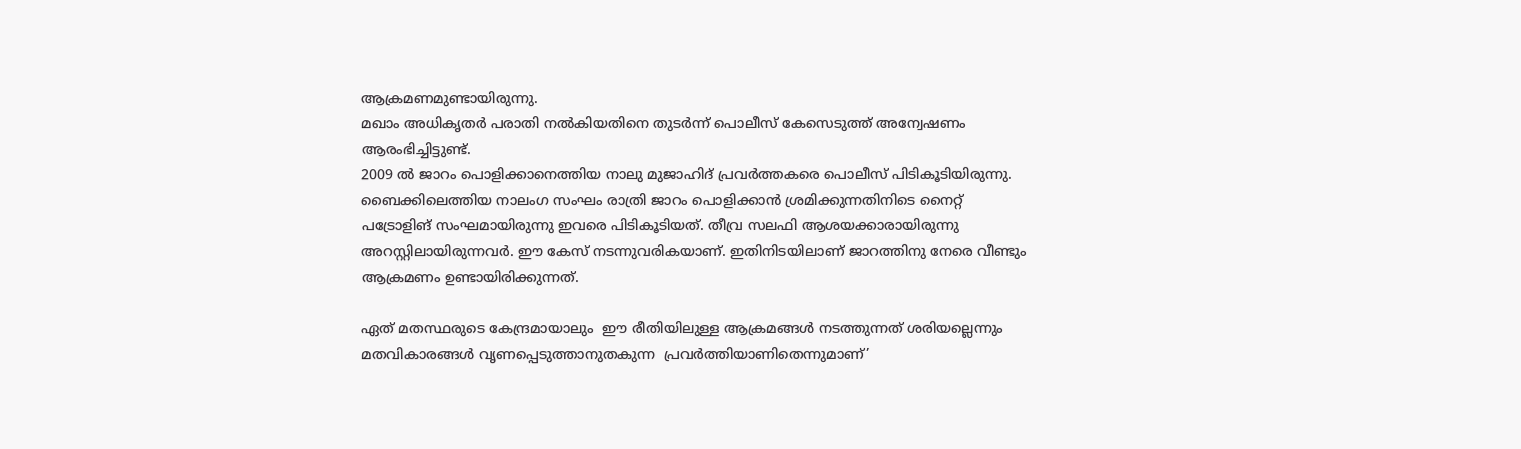ആക്രമണമുണ്ടായിരുന്നു.
മഖാം അധികൃതര്‍ പരാതി നല്‍കിയതിനെ തുടര്‍ന്ന് പൊലീസ് കേസെടുത്ത് അന്വേഷണം ആരംഭിച്ചിട്ടുണ്ട്.
2009 ല്‍ ജാറം പൊളിക്കാനെത്തിയ നാലു മുജാഹിദ് പ്രവര്‍ത്തകരെ പൊലീസ് പിടികൂടിയിരുന്നു. ബൈക്കിലെത്തിയ നാലംഗ സംഘം രാത്രി ജാറം പൊളിക്കാന്‍ ശ്രമിക്കുന്നതിനിടെ നൈറ്റ് പട്രോളിങ് സംഘമായിരുന്നു ഇവരെ പിടികൂടിയത്. തീവ്ര സലഫി ആശയക്കാരായിരുന്നു അറസ്റ്റിലായിരുന്നവര്‍. ഈ കേസ് നടന്നുവരികയാണ്. ഇതിനിടയിലാണ് ജാറത്തിനു നേരെ വീണ്ടും ആക്രമണം ഉണ്ടായിരിക്കുന്നത്.

ഏത് മതസ്ഥരുടെ കേന്ദ്രമായാലും  ഈ രീതിയിലുള്ള ആക്രമങ്ങള്‍ നടത്തുന്നത് ശരിയല്ലെന്നും മതവികാരങ്ങള്‍ വൃണപ്പെടുത്താനുതകുന്ന  പ്രവർത്തിയാണിതെന്നുമാണ്’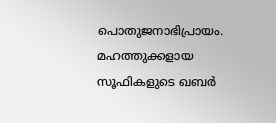പൊതുജനാഭിപ്രായം. മഹത്തുക്കളായ സൂഫികളുടെ ഖബര്‍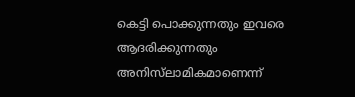കെട്ടി പൊക്കുന്നതും ഇവരെ ആദരിക്കുന്നതും അനിസ്‌ലാമികമാണെന്ന്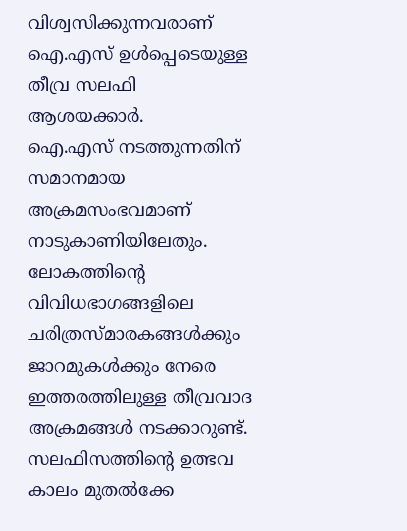വിശ്വസിക്കുന്നവരാണ് ഐ.എസ് ഉള്‍പ്പെടെയുള്ള തീവ്ര സലഫി ആശയക്കാര്‍.
ഐ.എസ് നടത്തുന്നതിന് സമാനമായ അക്രമസംഭവമാണ് നാടുകാണിയിലേതും. ലോകത്തിന്റെ വിവിധഭാഗങ്ങളിലെ ചരിത്രസ്മാരകങ്ങള്‍ക്കും ജാറമുകള്‍ക്കും നേരെ ഇത്തരത്തിലുള്ള തീവ്രവാദ അക്രമങ്ങള്‍ നടക്കാറുണ്ട്.
സലഫിസത്തിന്റെ ഉത്ഭവ കാലം മുതൽക്കേ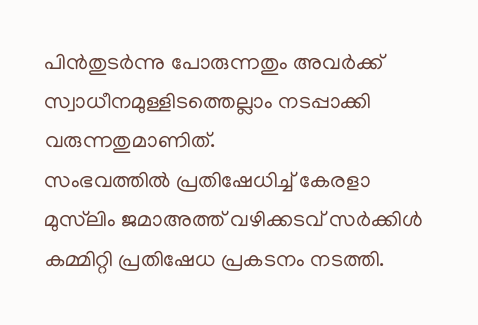പിൻതുടർന്നു പോരുന്നതും അവർക്ക് സ്വാധീനമുള്ളിടത്തെല്ലാം നടപ്പാക്കി വരുന്നതുമാണിത്.
സംഭവത്തില്‍ പ്രതിഷേധിച്ച് കേരളാ മുസ്‌ലിം ജമാഅത്ത് വഴിക്കടവ് സര്‍ക്കിള്‍ കമ്മിറ്റി പ്രതിഷേധ പ്രകടനം നടത്തി.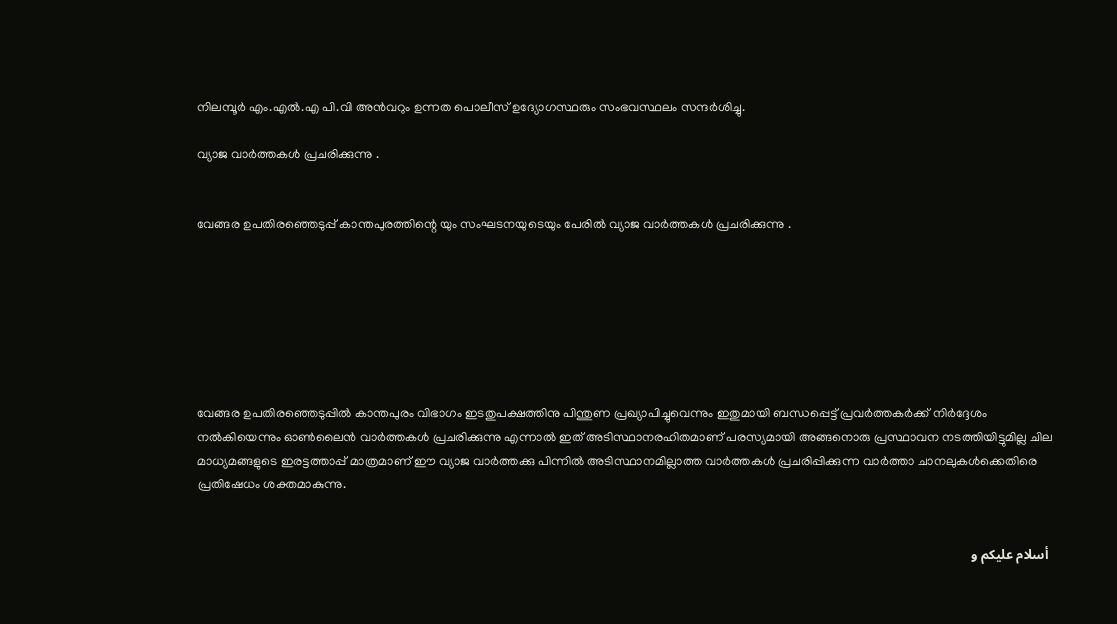നിലമ്പൂര്‍ എം.എല്‍.എ പി.വി അന്‍വറും ഉന്നത പൊലീസ് ഉദ്യോഗസ്ഥരും സംഭവസ്ഥലം സന്ദര്‍ശിച്ചു.

വ്യാജ വാര്‍ത്തകൾ പ്രചരിക്കുന്നു .


വേങ്ങര ഉപതിരഞ്ഞെടുപ്പ് കാന്തപുരത്തിന്റെ യും സംഘടനയുടെയും പേരിൽ വ്യാജ വാര്‍ത്തകൾ പ്രചരിക്കുന്നു .







വേങ്ങര ഉപതിരഞ്ഞെടുപ്പില്‍ കാന്തപുരം വിഭാഗം ഇടതുപക്ഷത്തിനു പിന്തുണ പ്രഖ്യാപിച്ചുവെന്നും ഇതുമായി ബന്ധപ്പെട്ട് പ്രവര്‍ത്തകര്‍ക്ക് നിര്‍ദ്ദേശം നല്‍കിയെന്നും ഓണ്‍ലൈന്‍ വാര്‍ത്തകള്‍ പ്രചരിക്കുന്നു എന്നാല്‍ ഇത് അടിസ്ഥാനരഹിതമാണ് പരസ്യമായി അങ്ങനൊരു പ്രസ്ഥാവന നടത്തിയിട്ടുമില്ല ചില മാധ്യമങ്ങളുടെ ഇരട്ടത്താപ്പ് മാത്രമാണ് ഈ വ്യാജ വാര്‍ത്തക്കു പിന്നില്‍ അടിസ്ഥാനമില്ലാത്ത വാര്‍ത്തകള്‍ പ്രചരിപ്പിക്കുന്ന വാര്‍ത്താ ചാനലുകള്‍ക്കെതിരെ പ്രതിഷേധം ശക്തമാകുന്നു.


 أسلام عليكم و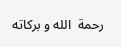رحمة  الله و بركاته